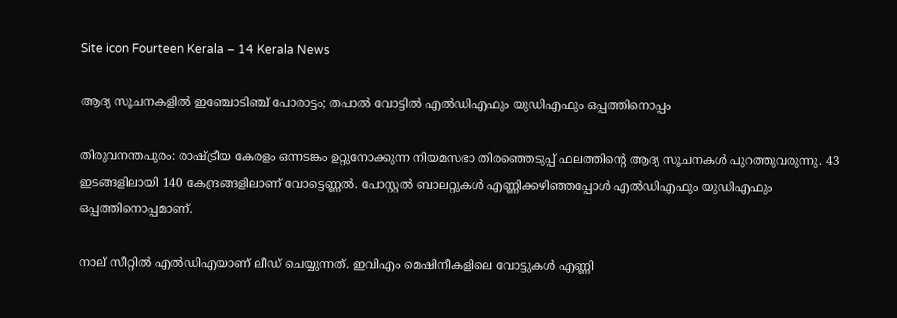Site icon Fourteen Kerala – 14 Kerala News

ആദ്യ സൂചനകളിൽ ഇഞ്ചോടിഞ്ച് പോരാട്ടം; തപാൽ വോട്ടില്‍ എല്‍ഡിഎഫും യുഡിഎഫും ഒപ്പത്തിനൊപ്പം

തിരുവനന്തപുരം: രാഷ്ട്രീയ കേരളം ഒന്നടങ്കം ഉറ്റുനോക്കുന്ന നിയമസഭാ തിരഞ്ഞെടുപ്പ് ഫലത്തിന്റെ ആദ്യ സൂചനകൾ പുറത്തുവരുന്നു. 43 ഇടങ്ങളിലായി 140 കേന്ദ്രങ്ങളിലാണ് വോട്ടെണ്ണൽ. പോസ്റ്റൽ ബാലറ്റുകള്‍ എണ്ണിക്കഴിഞ്ഞപ്പോള്‍ എല്‍ഡിഎഫും യുഡിഎഫും ഒപ്പത്തിനൊപ്പമാണ്.

നാല് സീറ്റില്‍ എല്‍ഡിഎയാണ് ലീഡ് ചെയ്യുന്നത്. ഇവിഎം മെഷിനീകളിലെ വോട്ടുകൾ എണ്ണി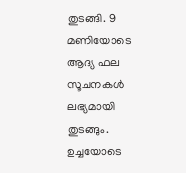തുടങ്ങി. 9 മണിയോടെ ആദ്യ ഫല സൂചനകൾ ലഭ്യമായി തുടങ്ങും. ഉച്ചയോടെ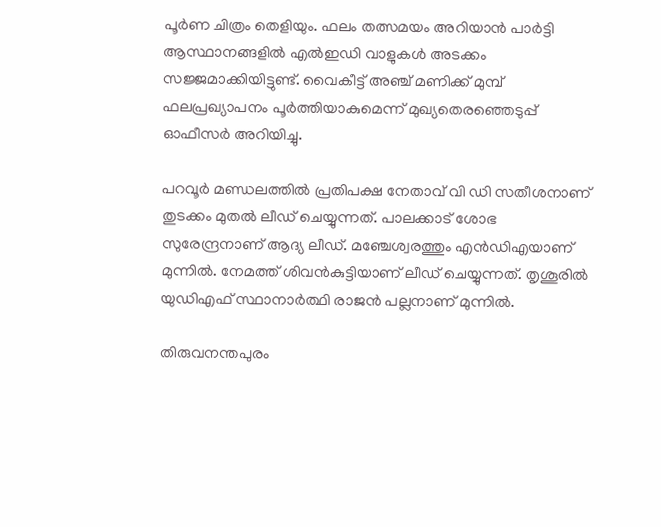പൂർണ ചിത്രം തെളിയും. ഫലം തത്സമയം അറിയാൻ പാർട്ടി ആസ്ഥാനങ്ങളിൽ എൽഇഡി വാളുകൾ അടക്കം സജ്ജമാക്കിയിട്ടുണ്ട്. വൈകീട്ട് അഞ്ച് മണിക്ക് മുമ്പ് ഫലപ്രഖ്യാപനം പൂർത്തിയാകുമെന്ന് മുഖ്യതെരഞ്ഞെടുപ്പ് ഓഫീസർ അറിയിച്ചു.

പറവൂര്‍ മണ്ഡലത്തില്‍ പ്രതിപക്ഷ നേതാവ് വി ഡി സതീശനാണ് തുടക്കം മുതല്‍ ലീ‍‍ഡ് ചെയ്യുന്നത്. പാലക്കാട് ശോഭ സുരേന്ദ്രനാണ് ആദ്യ ലീഡ്. മഞ്ചേശ്വരത്തും എന്‍ഡിഎയാണ് മുന്നില്‍. നേമത്ത് ശിവൻകുട്ടിയാണ് ലീഡ് ചെയ്യുന്നത്. തൃശൂരിൽ യുഡിഎഫ് സ്ഥാനാര്‍ത്ഥി രാജൻ പല്ലനാണ് മുന്നിൽ.

തിരുവനന്തപുരം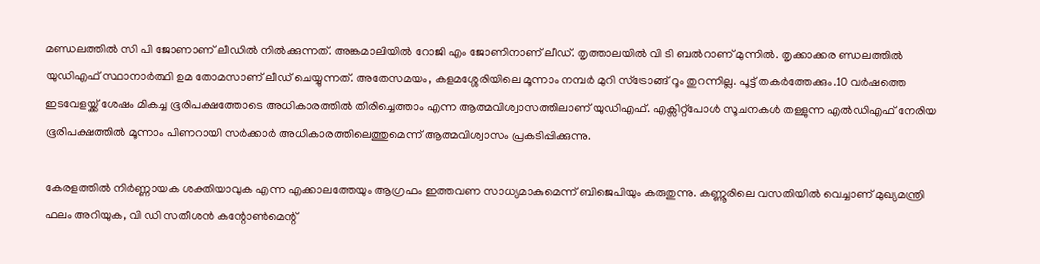മണ്ഡലത്തിൽ സി പി ജോണാണ് ലീഡില്‍ നില്‍ക്കുന്നത്. അങ്കമാലിയിൽ റോജി എം ജോണിനാണ് ലീഡ്. തൃത്താലയിൽ വി ടി ബൽറാണ് മുന്നില്‍. തൃക്കാക്കര ണ്ഡലത്തില്‍ യുഡിഎഫ് സ്ഥാനാർത്ഥി ഉമ തോമസാണ് ലീഡ് ചെയ്യുന്നത്. അതേസമയം, കളമശ്ശേരിയിലെ മൂന്നാം നമ്പർ മുറി സ്ട്രോങ്ങ് റൂം തുറന്നില്ല. പൂട്ട് തകർത്തേക്കും.10 വർഷത്തെ ഇടവേളയ്ക്ക് ശേഷം മികച്ച ഭൂരിപക്ഷത്തോടെ അധികാരത്തിൽ തിരിച്ചെത്താം എന്ന ആത്മവിശ്വാസത്തിലാണ് യുഡിഎഫ്. എക്സിറ്റ്പോൾ സൂചനകൾ തള്ളുന്ന എൽഡിഎഫ് നേരിയ ഭൂരിപക്ഷത്തിൽ മൂന്നാം പിണറായി സർക്കാർ അധികാരത്തിലെത്തുമെന്ന് ആത്മവിശ്വാസം പ്രകടിപ്പിക്കുന്നു.

കേരളത്തിൽ നിർണ്ണായക ശക്തിയാവുക എന്ന എക്കാലത്തേയും ആഗ്രഫം ഇത്തവണ സാധ്യമാകുമെന്ന് ബിജെപിയും കരുതുന്നു. കണ്ണൂരിലെ വസതിയിൽ വെച്ചാണ് മുഖ്യമന്ത്രി ഫലം അറിയുക, വി ഡി സതീശൻ കന്റോൺമെന്റ്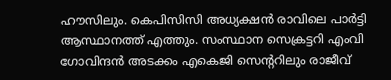ഹൗസിലും. കെപിസിസി അധ്യക്ഷൻ രാവിലെ പാർട്ടി ആസ്ഥാനത്ത് എത്തും. സംസ്ഥാന സെക്രട്ടറി എംവി ഗോവിന്ദൻ അടക്കം എകെജി സെന്ററിലും രാജീവ്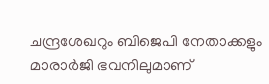ചന്ദ്രശേഖറും ബിജെപി നേതാക്കളും മാരാർജി ഭവനിലുമാണ്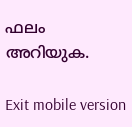ഫലം അറിയുക.

Exit mobile version